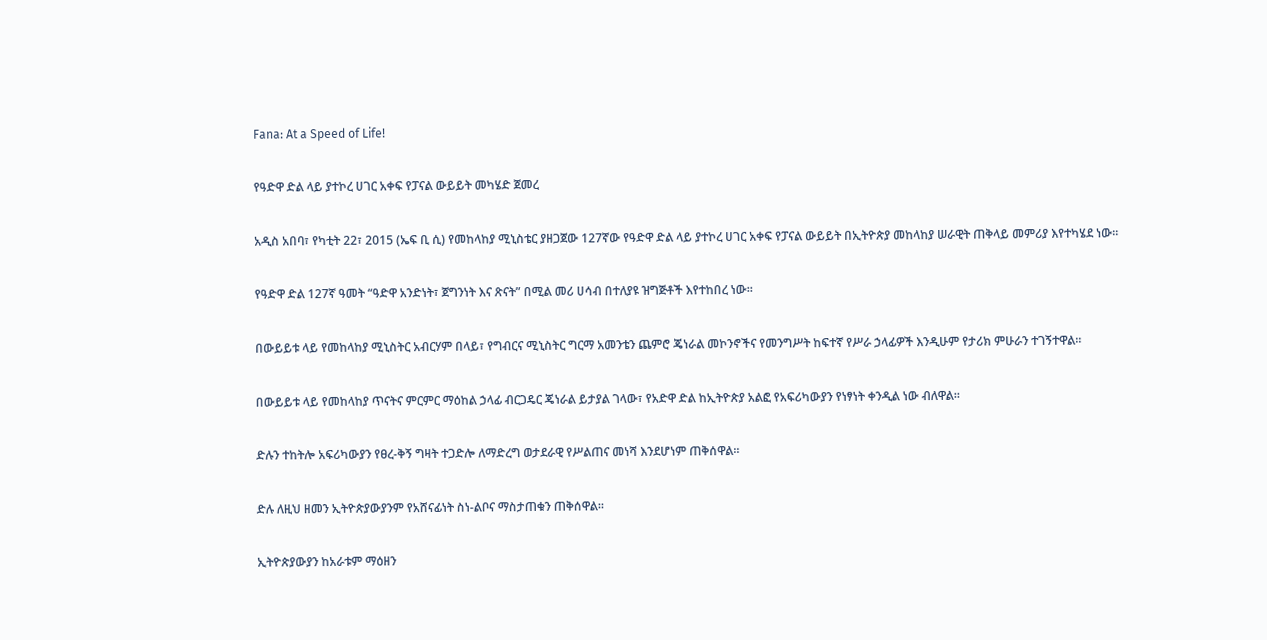Fana: At a Speed of Life!

የዓድዋ ድል ላይ ያተኮረ ሀገር አቀፍ የፓናል ውይይት መካሄድ ጀመረ

አዲስ አበባ፣ የካቲት 22፣ 2015 (ኤፍ ቢ ሲ) የመከላከያ ሚኒስቴር ያዘጋጀው 127ኛው የዓድዋ ድል ላይ ያተኮረ ሀገር አቀፍ የፓናል ውይይት በኢትዮጵያ መከላከያ ሠራዊት ጠቅላይ መምሪያ እየተካሄደ ነው።

የዓድዋ ድል 127ኛ ዓመት “ዓድዋ አንድነት፣ ጀግንነት እና ጽናት” በሚል መሪ ሀሳብ በተለያዩ ዝግጅቶች እየተከበረ ነው።

በውይይቱ ላይ የመከላከያ ሚኒስትር አብርሃም በላይ፣ የግብርና ሚኒስትር ግርማ አመንቴን ጨምሮ ጄነራል መኮንኖችና የመንግሥት ከፍተኛ የሥራ ኃላፊዎች እንዲሁም የታሪክ ምሁራን ተገኝተዋል።

በውይይቱ ላይ የመከላከያ ጥናትና ምርምር ማዕከል ኃላፊ ብርጋዴር ጄነራል ይታያል ገላው፣ የአድዋ ድል ከኢትዮጵያ አልፎ የአፍሪካውያን የነፃነት ቀንዲል ነው ብለዋል።

ድሉን ተከትሎ አፍሪካውያን የፀረ-ቅኝ ግዛት ተጋድሎ ለማድረግ ወታደራዊ የሥልጠና መነሻ እንደሆነም ጠቅሰዋል።

ድሉ ለዚህ ዘመን ኢትዮጵያውያንም የአሸናፊነት ስነ-ልቦና ማስታጠቁን ጠቅሰዋል።

ኢትዮጵያውያን ከአራቱም ማዕዘን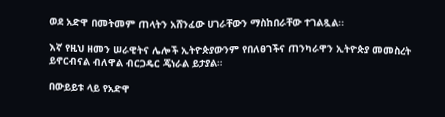ወደ አድዋ በመትመም ጠላትን አሸንፈው ሀገራቸውን ማስከበራቸው ተገልጿል፡፡

እኛ የዚህ ዘመን ሠራዊትና ሌሎች ኢትዮጵያውንም የበለፀገችና ጠንካራዋን ኢትዮጵያ መመስረት ይኖርብናል ብለዋል ብርጋዴር ጄነራል ይታያል።

በውይይቱ ላይ የአድዋ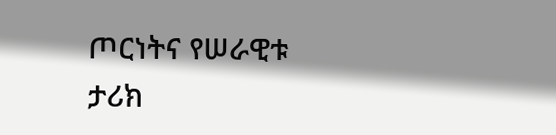ጦርነትና የሠራዊቱ ታሪክ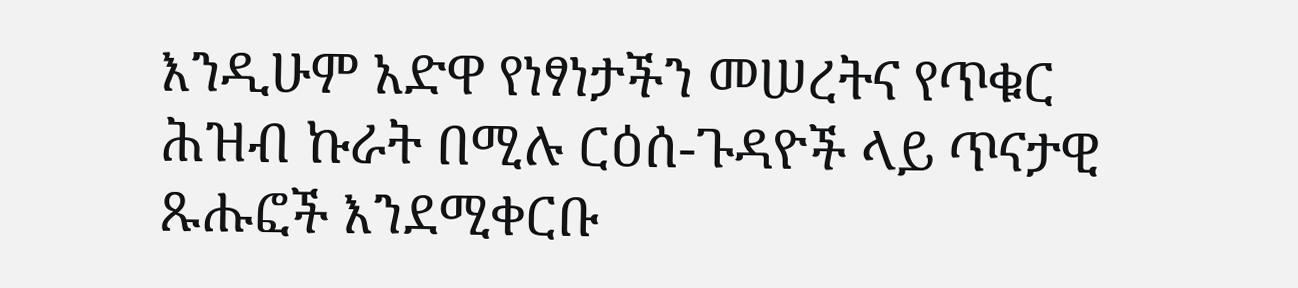እንዲሁም አድዋ የነፃነታችን መሠረትና የጥቁር ሕዝብ ኩራት በሚሉ ርዕሰ-ጉዳዮች ላይ ጥናታዊ ጹሑፎች እንደሚቀርቡ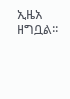ኢዜአ ዘግቧል፡፡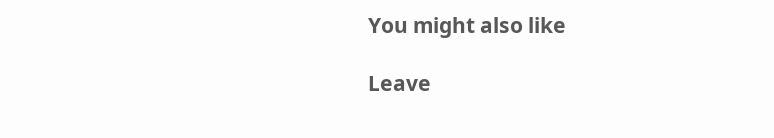You might also like

Leave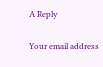A Reply

Your email address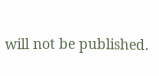will not be published.